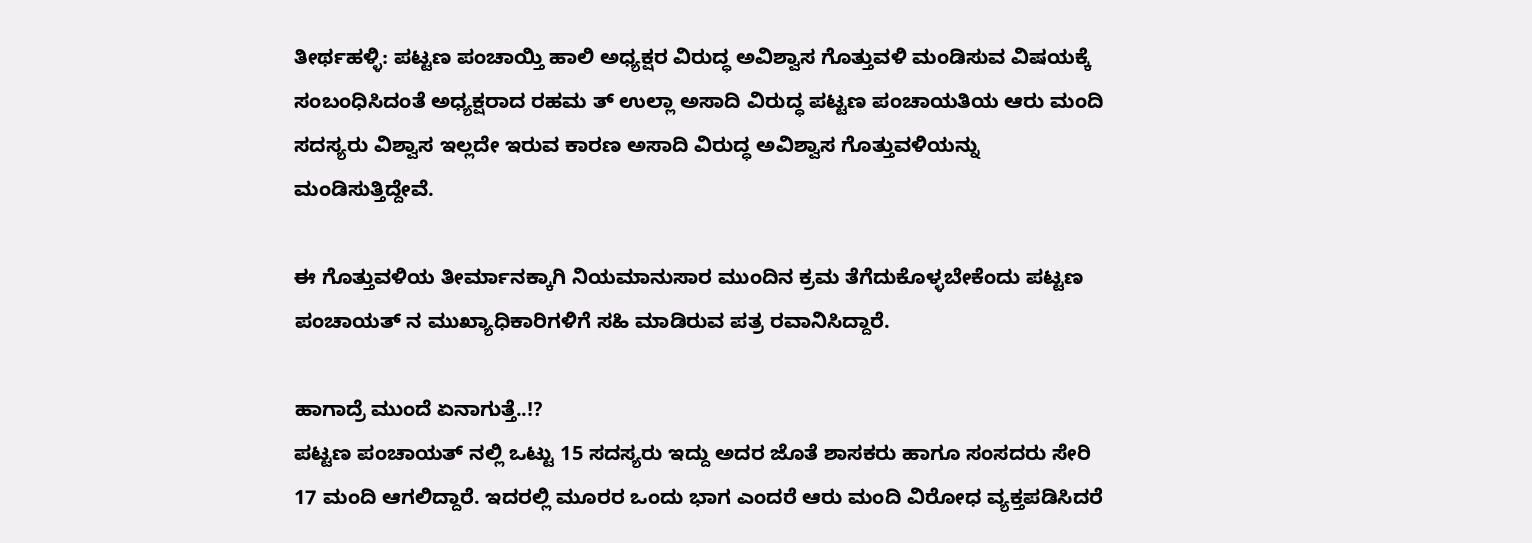ತೀರ್ಥಹಳ್ಳಿ: ಪಟ್ಟಣ ಪಂಚಾಯ್ತಿ ಹಾಲಿ ಅಧ್ಯಕ್ಷರ ವಿರುದ್ಧ ಅವಿಶ್ವಾಸ ಗೊತ್ತುವಳಿ ಮಂಡಿಸುವ ವಿಷಯಕ್ಕೆ ಸಂಬಂಧಿಸಿದಂತೆ ಅಧ್ಯಕ್ಷರಾದ ರಹಮ ತ್ ಉಲ್ಲಾ ಅಸಾದಿ ವಿರುದ್ಧ ಪಟ್ಟಣ ಪಂಚಾಯತಿಯ ಆರು ಮಂದಿ ಸದಸ್ಯರು ವಿಶ್ವಾಸ ಇಲ್ಲದೇ ಇರುವ ಕಾರಣ ಅಸಾದಿ ವಿರುದ್ಧ ಅವಿಶ್ವಾಸ ಗೊತ್ತುವಳಿಯನ್ನು ಮಂಡಿಸುತ್ತಿದ್ದೇವೆ.

ಈ ಗೊತ್ತುವಳಿಯ ತೀರ್ಮಾನಕ್ಕಾಗಿ ನಿಯಮಾನುಸಾರ ಮುಂದಿನ ಕ್ರಮ ತೆಗೆದುಕೊಳ್ಳಬೇಕೆಂದು ಪಟ್ಟಣ ಪಂಚಾಯತ್ ನ ಮುಖ್ಯಾಧಿಕಾರಿಗಳಿಗೆ ಸಹಿ ಮಾಡಿರುವ ಪತ್ರ ರವಾನಿಸಿದ್ದಾರೆ.

ಹಾಗಾದ್ರೆ ಮುಂದೆ ಏನಾಗುತ್ತೆ..!?
ಪಟ್ಟಣ ಪಂಚಾಯತ್ ನಲ್ಲಿ ಒಟ್ಟು 15 ಸದಸ್ಯರು ಇದ್ದು ಅದರ ಜೊತೆ ಶಾಸಕರು ಹಾಗೂ ಸಂಸದರು ಸೇರಿ 17 ಮಂದಿ ಆಗಲಿದ್ದಾರೆ. ಇದರಲ್ಲಿ ಮೂರರ ಒಂದು ಭಾಗ ಎಂದರೆ ಆರು ಮಂದಿ ವಿರೋಧ ವ್ಯಕ್ತಪಡಿಸಿದರೆ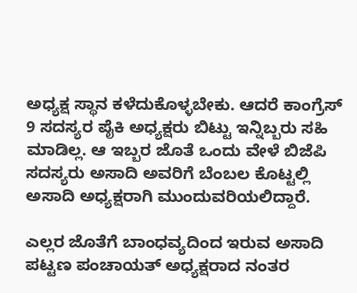ಅಧ್ಯಕ್ಷ ಸ್ಥಾನ ಕಳೆದುಕೊಳ್ಳಬೇಕು. ಆದರೆ ಕಾಂಗ್ರೆಸ್ 9 ಸದಸ್ಯರ ಪೈಕಿ ಅಧ್ಯಕ್ಷರು ಬಿಟ್ಟು ಇನ್ನಿಬ್ಬರು ಸಹಿ ಮಾಡಿಲ್ಲ. ಆ ಇಬ್ಬರ ಜೊತೆ ಒಂದು ವೇಳೆ ಬಿಜೆಪಿ ಸದಸ್ಯರು ಅಸಾದಿ ಅವರಿಗೆ ಬೆಂಬಲ ಕೊಟ್ಟಲ್ಲಿ ಅಸಾದಿ ಅಧ್ಯಕ್ಷರಾಗಿ ಮುಂದುವರಿಯಲಿದ್ದಾರೆ.

ಎಲ್ಲರ ಜೊತೆಗೆ ಬಾಂಧವ್ಯದಿಂದ ಇರುವ ಅಸಾದಿ ಪಟ್ಟಣ ಪಂಚಾಯತ್ ಅಧ್ಯಕ್ಷರಾದ ನಂತರ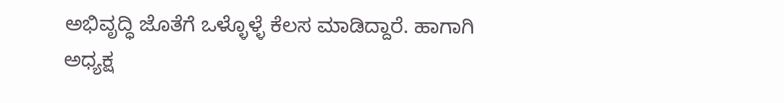ಅಭಿವೃದ್ಧಿ ಜೊತೆಗೆ ಒಳ್ಳೊಳ್ಳೆ ಕೆಲಸ ಮಾಡಿದ್ದಾರೆ. ಹಾಗಾಗಿ ಅಧ್ಯಕ್ಷ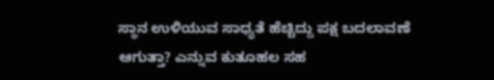ಸ್ಥಾನ ಉಳಿಯುವ ಸಾಧ್ಯತೆ ಹೆಚ್ಚಿದ್ದು ಪಕ್ಷ ಬದಲಾವಣೆ ಆಗುತ್ತಾ? ಎನ್ನುವ ಕುತೂಹಲ ಸಹ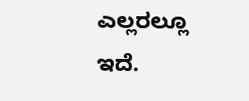ಎಲ್ಲರಲ್ಲೂ ಇದೆ.